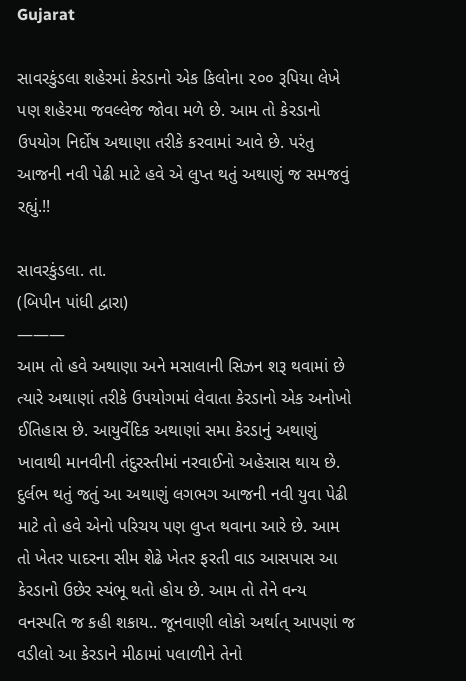Gujarat

સાવરકુંડલા શહેરમાં કેરડાનો એક કિલોના ૨૦૦ રૂપિયા લેખે પણ શહેરમા જવલ્લેજ જોવા મળે છે. આમ તો કેરડાનો ઉપયોગ નિર્દોષ અથાણા તરીકે કરવામાં આવે છે. પરંતુ આજની નવી પેઢી માટે હવે એ લુપ્ત થતું અથાણું જ સમજવું રહ્યું.!!

સાવરકુંડલા. તા.
(બિપીન પાંધી દ્વારા)
———
આમ તો હવે અથાણા અને મસાલાની સિઝન શરૂ થવામાં છે ત્યારે અથાણાં તરીકે ઉપયોગમાં લેવાતા કેરડાનો એક અનોખો ઈતિહાસ છે. આયુર્વેદિક અથાણાં સમા કેરડાનું અથાણું ખાવાથી માનવીની તંદુરસ્તીમાં નરવાઈનો અહેસાસ થાય છે. દુર્લભ થતું જતું આ અથાણું લગભગ આજની નવી યુવા પેઢી માટે તો હવે એનો પરિચય પણ લુપ્ત થવાના આરે છે. આમ તો ખેતર પાદરના સીમ શેઢે ખેતર ફરતી વાડ આસપાસ આ કેરડાનો ઉછેર સ્યંભૂ થતો હોય છે. આમ તો તેને વન્ય  વનસ્પતિ જ કહી શકાય.. જૂનવાણી લોકો અર્થાત્ આપણાં જ વડીલો આ કેરડાને મીઠામાં પલાળીને તેનો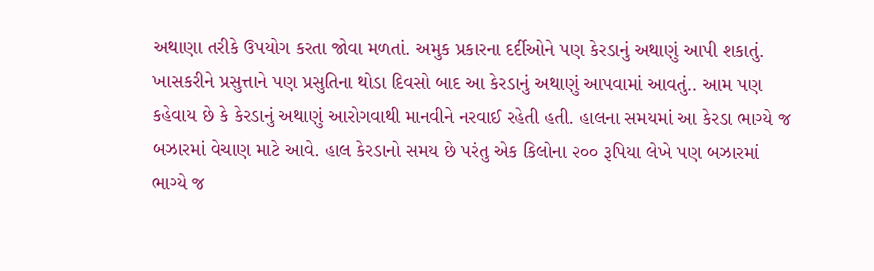અથાણા તરીકે ઉપયોગ કરતા જોવા મળતાં. અમુક પ્રકારના દર્દીઓને પણ કેરડાનું અથાણું આપી શકાતું. ખાસકરીને પ્રસુત્તાને પણ પ્રસુતિના થોડા દિવસો બાદ આ કેરડાનું અથાણું આપવામાં આવતું.. આમ પણ કહેવાય છે કે કેરડાનું અથાણું આરોગવાથી માનવીને નરવાઈ રહેતી હતી. હાલના સમયમાં આ કેરડા ભાગ્યે જ બઝારમાં વેચાણ માટે આવે. હાલ કેરડાનો સમય છે પરંતુ એક કિલોના ૨૦૦ રૂપિયા લેખે પણ બઝારમાં ભાગ્યે જ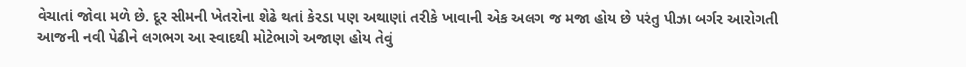વેચાતાં જોવા મળે છે. દૂર સીમની ખેતરોના શેઢે થતાં કેરડા પણ અથાણાં તરીકે ખાવાની એક અલગ જ મજા હોય છે પરંતુ પીઝા બર્ગર આરોગતી આજની નવી પેઢીને લગભગ આ સ્વાદથી મોટેભાગે અજાણ હોય તેવું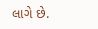લાગે છે.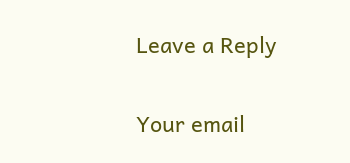Leave a Reply

Your email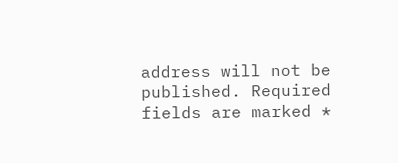address will not be published. Required fields are marked *